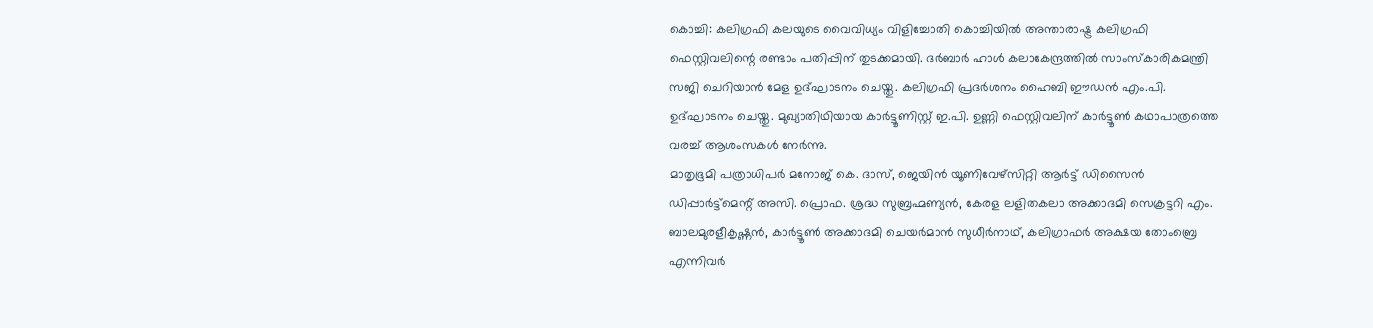കൊച്ചി: കലിഗ്രഫി കലയുടെ വൈവിധ്യം വിളിച്ചോതി കൊച്ചിയിൽ അന്താരാഷ്ട്ര കലിഗ്രഫി ഫെസ്റ്റിവലിന്റെ രണ്ടാം പതിപ്പിന് തുടക്കമായി. ദർബാർ ഹാൾ കലാകേന്ദ്രത്തിൽ സാംസ്കാരികമന്ത്രി സജി ചെറിയാൻ മേള ഉദ്ഘാടനം ചെയ്തു. കലിഗ്രഫി പ്രദർശനം ഹൈബി ഈഡൻ എം.പി. ഉദ്ഘാടനം ചെയ്തു. മുഖ്യാതിഥിയായ കാർട്ടൂണിസ്റ്റ് ഇ.പി. ഉണ്ണി ഫെസ്റ്റിവലിന് കാർട്ടൂൺ കഥാപാത്രത്തെ വരച്ച് ആശംസകൾ നേർന്നു.
മാതൃഭൂമി പത്രാധിപർ മനോജ് കെ. ദാസ്, ജെയിൻ യൂണിവേഴ്സിറ്റി ആർട്ട് ഡിസൈൻ ഡിപ്പാർട്ട്മെന്റ് അസി. പ്രൊഫ. ശ്രദ്ധ സുബ്രഹ്മണ്യൻ, കേരള ലളിതകലാ അക്കാദമി സെക്രട്ടറി എം. ബാലമുരളീകൃഷ്ണൻ, കാർട്ടൂൺ അക്കാദമി ചെയർമാൻ സുധീർനാഥ്, കലിഗ്രാഫർ അക്ഷയ തോംബ്രെ എന്നിവർ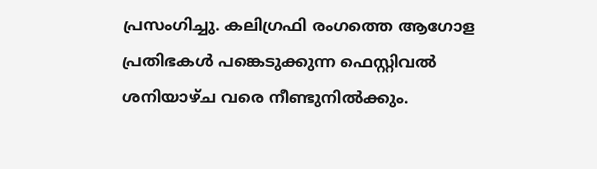പ്രസംഗിച്ചു. കലിഗ്രഫി രംഗത്തെ ആഗോള പ്രതിഭകൾ പങ്കെടുക്കുന്ന ഫെസ്റ്റിവൽ ശനിയാഴ്ച വരെ നീണ്ടുനിൽക്കും.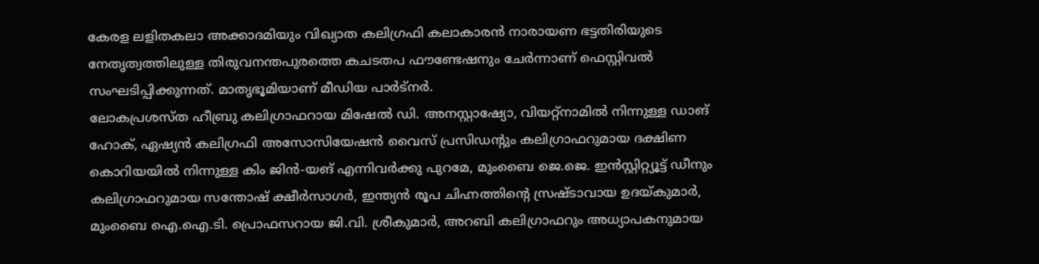കേരള ലളിതകലാ അക്കാദമിയും വിഖ്യാത കലിഗ്രഫി കലാകാരൻ നാരായണ ഭട്ടതിരിയുടെ നേതൃത്വത്തിലുള്ള തിരുവനന്തപുരത്തെ കചടതപ ഫൗണ്ടേഷനും ചേർന്നാണ് ഫെസ്റ്റിവൽ സംഘടിപ്പിക്കുന്നത്. മാതൃഭൂമിയാണ് മീഡിയ പാർട്നർ.
ലോകപ്രശസ്ത ഹീബ്രു കലിഗ്രാഫറായ മിഷേൽ ഡി. അനസ്റ്റാഷ്യോ, വിയറ്റ്നാമിൽ നിന്നുള്ള ഡാങ് ഹോക്, ഏഷ്യൻ കലിഗ്രഫി അസോസിയേഷൻ വൈസ് പ്രസിഡന്റും കലിഗ്രാഫറുമായ ദക്ഷിണ കൊറിയയിൽ നിന്നുള്ള കിം ജിൻ-യങ് എന്നിവർക്കു പുറമേ, മുംബൈ ജെ.ജെ. ഇൻസ്റ്റിറ്റ്യൂട്ട് ഡീനും കലിഗ്രാഫറുമായ സന്തോഷ് ക്ഷീർസാഗർ, ഇന്ത്യൻ രൂപ ചിഹ്നത്തിന്റെ സ്രഷ്ടാവായ ഉദയ്കുമാർ, മുംബൈ ഐ.ഐ.ടി. പ്രൊഫസറായ ജി.വി. ശ്രീകുമാർ, അറബി കലിഗ്രാഫറും അധ്യാപകനുമായ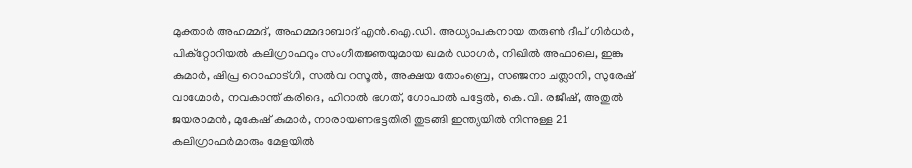മുക്താർ അഹമ്മദ്, അഹമ്മദാബാദ് എൻ.ഐ.ഡി. അധ്യാപകനായ തരുൺ ദീപ് ഗിർധർ, പിക്റ്റോറിയൽ കലിഗ്രാഫറും സംഗീതജ്ഞയുമായ ഖമർ ഡാഗർ, നിഖിൽ അഫാലെ, ഇങ്കു കുമാർ, ഷിപ്ര റൊഹാട്ഗി, സൽവ റസൂൽ, അക്ഷയ തോംബ്രെ, സഞ്ജനാ ചത്ലാനി, സുരേഷ് വാഗ്മോർ, നവകാന്ത് കരിദെ, ഹിറാൽ ഭഗത്, ഗോപാൽ പട്ടേൽ, കെ.വി. രജീഷ്, അതുൽ ജയരാമൻ, മുകേഷ് കുമാർ, നാരായണഭട്ടതിരി തുടങ്ങി ഇന്ത്യയിൽ നിന്നുള്ള 21 കലിഗ്രാഫർമാരും മേളയിൽ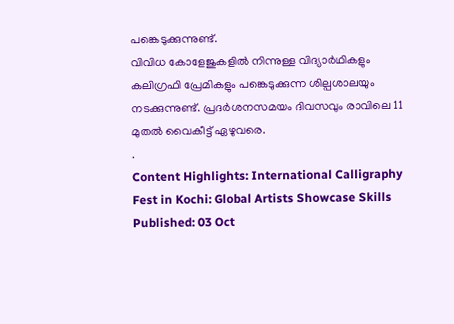പങ്കെടുക്കുന്നുണ്ട്.
വിവിധ കോളേജുകളിൽ നിന്നുള്ള വിദ്യാർഥികളും കലിഗ്രഫി പ്രേമികളും പങ്കെടുക്കുന്ന ശില്പശാലയും നടക്കുന്നുണ്ട്. പ്രദർശനസമയം ദിവസവും രാവിലെ 11 മുതൽ വൈകീട്ട് ഏഴുവരെ.
.
Content Highlights: International Calligraphy Fest in Kochi: Global Artists Showcase Skills
Published: 03 Oct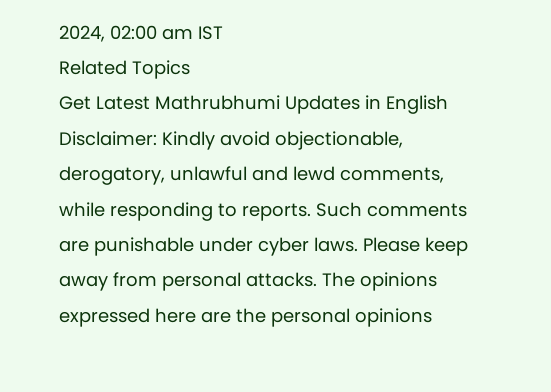2024, 02:00 am IST
Related Topics
Get Latest Mathrubhumi Updates in English
Disclaimer: Kindly avoid objectionable, derogatory, unlawful and lewd comments, while responding to reports. Such comments are punishable under cyber laws. Please keep away from personal attacks. The opinions expressed here are the personal opinions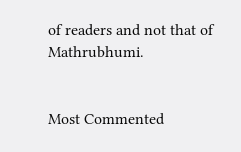of readers and not that of Mathrubhumi.


Most Commented